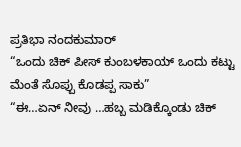ಪ್ರತಿಭಾ ನಂದಕುಮಾರ್
“ಒಂದು ಚಿಕ್ ಪೀಸ್ ಕುಂಬಳಕಾಯ್ ಒಂದು ಕಟ್ಟು ಮೆಂತೆ ಸೊಪ್ಪು ಕೊಡಪ್ಪ ಸಾಕು”
“ಈ…ಏನ್ ನೀವು …ಹಬ್ಬ ಮಡಿಕ್ಕೊಂಡು ಚಿಕ್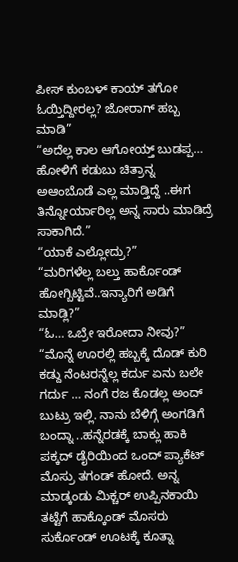ಪೀಸ್ ಕುಂಬಳ್ ಕಾಯ್ ತಗೋ ಓಯ್ತಿದ್ದೀರಲ್ಲ? ಜೋರಾಗ್ ಹಬ್ಬ ಮಾಡಿ”
“ಅದೆಲ್ಲ ಕಾಲ ಆಗೋಯ್ತ್ ಬುಡಪ್ಪ… ಹೋಳಿಗೆ ಕಡುಬು ಚಿತ್ರಾನ್ನ ಅಆಂಬೊಡೆ ಎಲ್ಲ ಮಾಡ್ತಿದ್ದೆ ..ಈಗ ತಿನ್ನೋರ್ಯಾರಿಲ್ಲ ಅನ್ನ ಸಾರು ಮಾಡಿದ್ರೆ ಸಾಕಾಗಿದೆ.”
“ಯಾಕೆ ಎಲ್ಲೋದ್ರು?”
“ಮರಿಗಳೆಲ್ಲ ಬಲ್ತು ಹಾರ್ಕೊಂಡ್ ಹೋಗ್ಬಿಟ್ಟಿವೆ..ಇನ್ಯಾರಿಗೆ ಅಡಿಗೆ ಮಾಡ್ಲಿ?”
“ಓ… ಒಬ್ರೇ ಇರೋದಾ ನೀವು?”
“ಮೊನ್ನೆ ಊರಲ್ಲಿ ಹಬ್ಬಕ್ಕೆ ದೊಡ್ ಕುರಿ ಕಡ್ದು ನೆಂಟರನ್ನೆಲ್ಲ ಕರ್ದು ಏನು ಬಲೇ ಗರ್ದು … ನಂಗೆ ರಜ ಕೊಡಲ್ಲ ಅಂದ್ ಬುಟ್ರು ಇಲ್ಲಿ. ನಾನು ಬೆಳಿಗ್ಗೆ ಅಂಗಡಿಗೆ ಬಂದ್ನಾ ..ಹನ್ನೆರಡಕ್ಕೆ ಬಾಕ್ಲು ಹಾಕಿ ಪಕ್ಕದ್ ಡೈರಿಯಿಂದ ಒಂದ್ ಪ್ಯಾಕೆಟ್ ಮೊಸ್ರು ತಗಂಡ್ ಹೋದೆ. ಅನ್ನ ಮಾಡ್ಕಂಡು ಮಿಕ್ಚರ್ ಉಪ್ಪಿನಕಾಯಿ ತಟ್ಟೆಗೆ ಹಾಕ್ಕೊಂಡ್ ಮೊಸರು ಸುರ್ಕೊಂಡ್ ಊಟಕ್ಕೆ ಕೂತ್ನಾ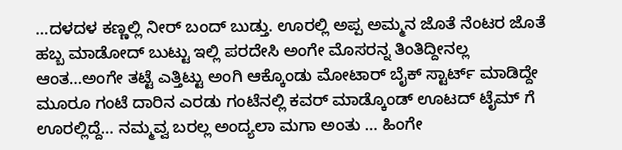…ದಳದಳ ಕಣ್ಣಲ್ಲಿ ನೀರ್ ಬಂದ್ ಬುಡ್ತು. ಊರಲ್ಲಿ ಅಪ್ಪ ಅಮ್ಮನ ಜೊತೆ ನೆಂಟರ ಜೊತೆ ಹಬ್ಬ ಮಾಡೋದ್ ಬುಟ್ಟು ಇಲ್ಲಿ ಪರದೇಸಿ ಅಂಗೇ ಮೊಸರನ್ನ ತಿಂತಿದ್ದೀನಲ್ಲ ಆಂತ…ಅಂಗೇ ತಟ್ಟೆ ಎತ್ತಿಟ್ಟು ಅಂಗಿ ಆಕ್ಕೊಂಡು ಮೋಟಾರ್ ಬೈಕ್ ಸ್ಟಾರ್ಟ್ ಮಾಡಿದ್ದೇ ಮೂರೂ ಗಂಟೆ ದಾರಿನ ಎರಡು ಗಂಟೆನಲ್ಲಿ ಕವರ್ ಮಾಡ್ಕೊಂಡ್ ಊಟದ್ ಟೈಮ್ ಗೆ ಊರಲ್ಲಿದ್ದೆ… ನಮ್ಮವ್ವ ಬರಲ್ಲ ಅಂದ್ಯಲಾ ಮಗಾ ಅಂತು … ಹಿಂಗೇ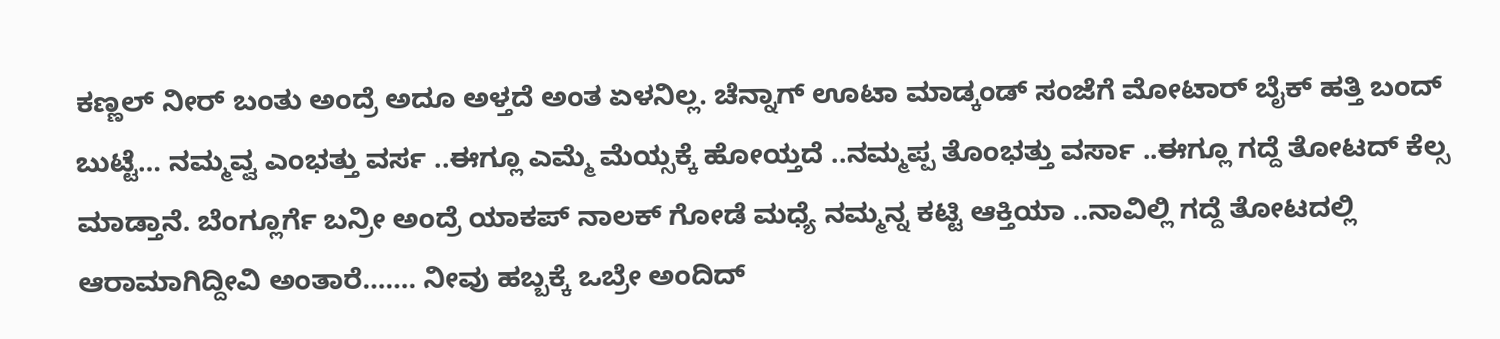ಕಣ್ಣಲ್ ನೀರ್ ಬಂತು ಅಂದ್ರೆ ಅದೂ ಅಳ್ತದೆ ಅಂತ ಏಳನಿಲ್ಲ. ಚೆನ್ನಾಗ್ ಊಟಾ ಮಾಡ್ಕಂಡ್ ಸಂಜೆಗೆ ಮೋಟಾರ್ ಬೈಕ್ ಹತ್ತಿ ಬಂದ್ ಬುಟ್ಟೆ… ನಮ್ಮವ್ವ ಎಂಭತ್ತು ವರ್ಸ ..ಈಗ್ಲೂ ಎಮ್ಮೆ ಮೆಯ್ಸಕ್ಕೆ ಹೋಯ್ತದೆ ..ನಮ್ಮಪ್ಪ ತೊಂಭತ್ತು ವರ್ಸಾ ..ಈಗ್ಲೂ ಗದ್ದೆ ತೋಟದ್ ಕೆಲ್ಸ ಮಾಡ್ತಾನೆ. ಬೆಂಗ್ಲೂರ್ಗೆ ಬನ್ರೀ ಅಂದ್ರೆ ಯಾಕಪ್ ನಾಲಕ್ ಗೋಡೆ ಮಧ್ಯೆ ನಮ್ಮನ್ನ ಕಟ್ಟಿ ಆಕ್ತಿಯಾ ..ನಾವಿಲ್ಲಿ ಗದ್ದೆ ತೋಟದಲ್ಲಿ ಆರಾಮಾಗಿದ್ದೀವಿ ಅಂತಾರೆ……. ನೀವು ಹಬ್ಬಕ್ಕೆ ಒಬ್ರೇ ಅಂದಿದ್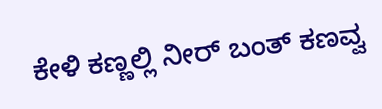ಕೇಳಿ ಕಣ್ಣಲ್ಲಿ ನೀರ್ ಬಂತ್ ಕಣವ್ವ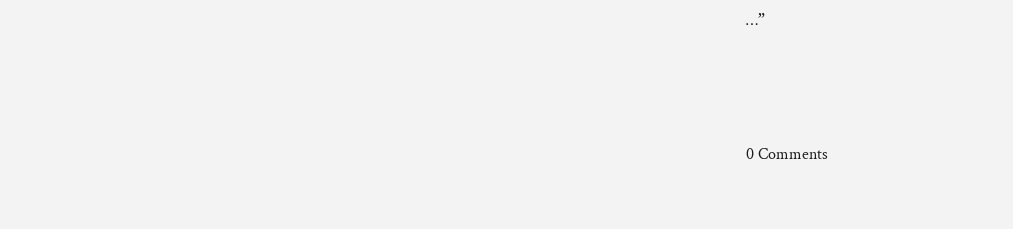…”






0 Comments